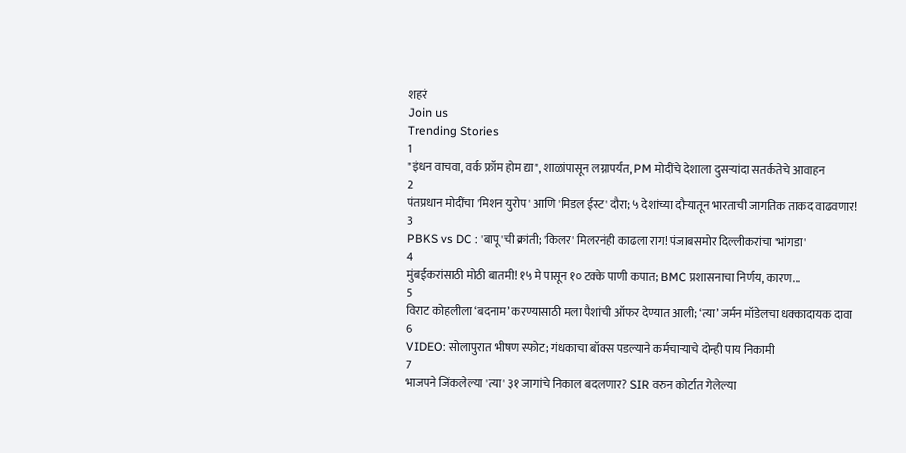शहरं
Join us
Trending Stories
1
"इंधन वाचवा, वर्क फ्रॉम होम द्या", शाळांपासून लग्नापर्यंत, PM मोदींचे देशाला दुसऱ्यांदा सतर्कतेचे आवाहन
2
पंतप्रधान मोदींचा 'मिशन युरोप' आणि 'मिडल ईस्ट' दौरा; ५ देशांच्या दौऱ्यातून भारताची जागतिक ताकद वाढवणार!
3
PBKS vs DC : 'बापू'ची क्रांती; 'किलर' मिलरनंही काढला राग! पंजाबसमोर दिल्लीकरांचा 'भांगडा'
4
मुंबईकरांसाठी मोठी बातमी! १५ मे पासून १० टक्के पाणी कपात; BMC प्रशासनाचा निर्णय, कारण...
5
विराट कोहलीला ‘बदनाम’ करण्यासाठी मला पैशांची ऑफर देण्यात आली; ‘त्या’ जर्मन मॉडेलचा धक्कादायक दावा
6
VIDEO: सोलापुरात भीषण स्फोट; गंधकाचा बॉक्स पडल्याने कर्मचाऱ्याचे दोन्ही पाय निकामी
7
भाजपने जिंकलेल्या 'त्या' ३१ जागांचे निकाल बदलणार? SIR वरुन कोर्टात गेलेल्या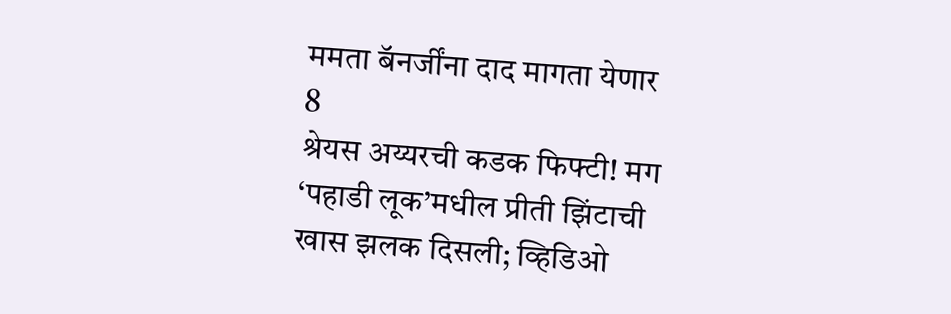ममता बॅनर्जींना दाद मागता येणार
8
श्रेयस अय्यरची कडक फिफ्टी! मग ‘पहाडी लूक’मधील प्रीती झिंटाची खास झलक दिसली; व्हिडिओ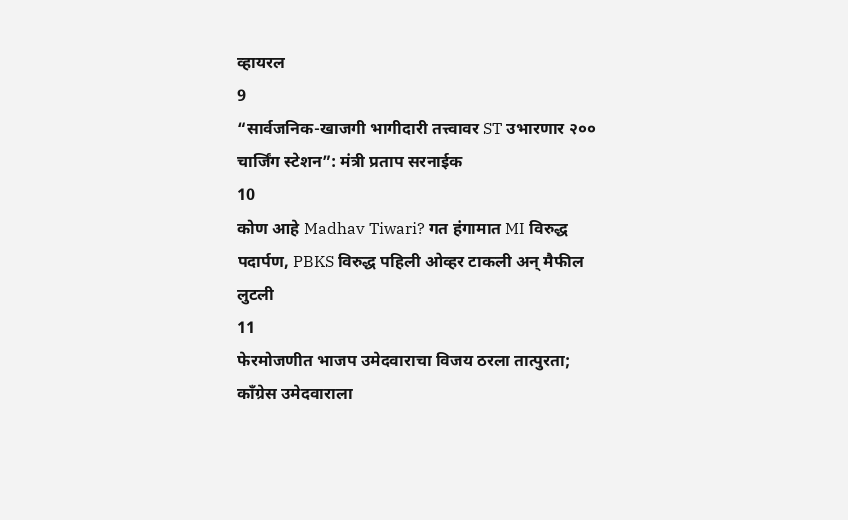व्हायरल
9
“सार्वजनिक-खाजगी भागीदारी तत्त्वावर ST उभारणार २०० चार्जिंग स्टेशन”: मंत्री प्रताप सरनाईक
10
कोण आहे Madhav Tiwari? गत हंगामात MI विरुद्ध पदार्पण, PBKS विरुद्ध पहिली ओव्हर टाकली अन् मैफील लुटली
11
फेरमोजणीत भाजप उमेदवाराचा विजय ठरला तात्पुरता; काँग्रेस उमेदवाराला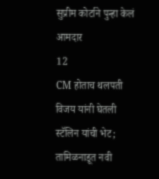सुप्रीम कोर्टाने पुन्हा केलं आमदार
12
CM होताच थलपती विजय यांनी घेतली स्टॅलिन यांची भेट; तामिळनाडूत नवी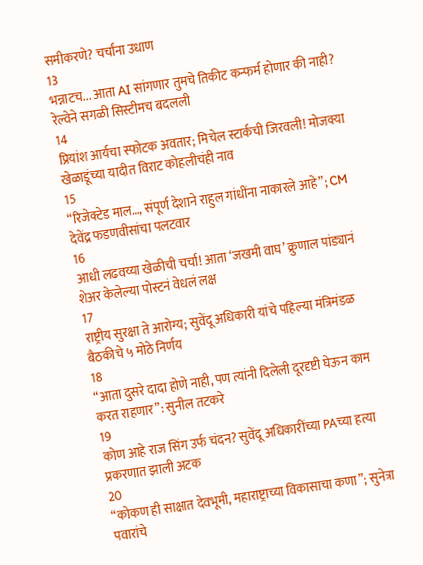समीकरणे? चर्चांना उधाण
13
भन्नाटच... आता AI सांगणार तुमचे तिकीट कन्फर्म होणार की नाही? रेल्वेने सगळी सिस्टीमच बदलली
14
प्रियांश आर्यचा स्फोटक अवतार; मिचेल स्टार्कची जिरवली! मोजक्या खेळाडूंच्या यादीत विराट कोहलीचंही नाव
15
“रिजेक्टेड माल…, संपूर्ण देशाने राहुल गांधींना नाकारले आहे”; CM देवेंद्र फडणवीसांचा पलटवार
16
आधी लढवय्या खेळीची चर्चा! आता ‘जखमी वाघ’ क्रुणाल पांड्यानं शेअर केलेल्या पोस्टनं वेधलं लक्ष
17
राष्ट्रीय सुरक्षा ते आरोग्य; सुवेंदू अधिकारी यांचे पहिल्या मंत्रिमंडळ बैठकीचे ५ मोठे निर्णय
18
“आता दुसरे दादा होणे नाही, पण त्यांनी दिलेली दूरदृष्टी घेऊन काम करत राहणार”: सुनील तटकरे
19
कोण आहे राज सिंग उर्फ चंदन? सुवेंदू अधिकारींच्या PAच्या हत्या प्रकरणात झाली अटक
20
“कोकण ही साक्षात देवभूमी, महाराष्ट्राच्या विकासाचा कणा”; सुनेत्रा पवारांचे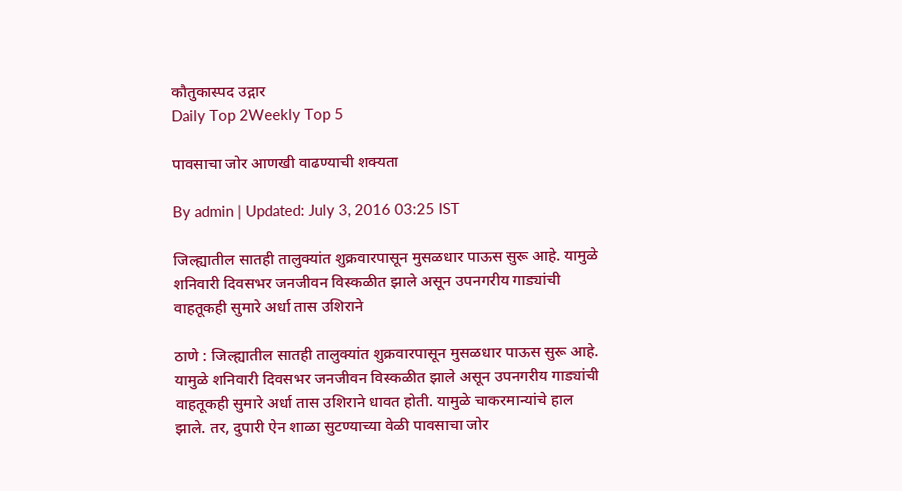कौतुकास्पद उद्गार
Daily Top 2Weekly Top 5

पावसाचा जोर आणखी वाढण्याची शक्यता

By admin | Updated: July 3, 2016 03:25 IST

जिल्ह्यातील सातही तालुक्यांत शुक्रवारपासून मुसळधार पाऊस सुरू आहे. यामुळे शनिवारी दिवसभर जनजीवन विस्कळीत झाले असून उपनगरीय गाड्यांची वाहतूकही सुमारे अर्धा तास उशिराने

ठाणे : जिल्ह्यातील सातही तालुक्यांत शुक्रवारपासून मुसळधार पाऊस सुरू आहे. यामुळे शनिवारी दिवसभर जनजीवन विस्कळीत झाले असून उपनगरीय गाड्यांची वाहतूकही सुमारे अर्धा तास उशिराने धावत होती. यामुळे चाकरमान्यांचे हाल झाले. तर, दुपारी ऐन शाळा सुटण्याच्या वेळी पावसाचा जोर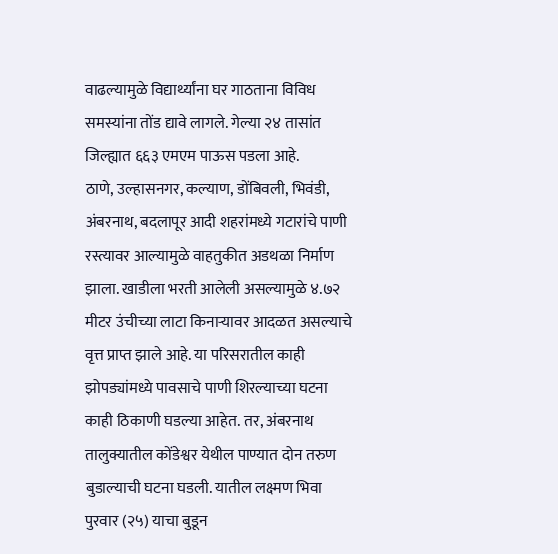वाढल्यामुळे विद्यार्थ्यांना घर गाठताना विविध समस्यांना तोंड द्यावे लागले. गेल्या २४ तासांत जिल्ह्यात ६६३ एमएम पाऊस पडला आहे.
ठाणे, उल्हासनगर, कल्याण, डोंबिवली, भिवंडी, अंबरनाथ, बदलापूर आदी शहरांमध्ये गटारांचे पाणी रस्त्यावर आल्यामुळे वाहतुकीत अडथळा निर्माण झाला. खाडीला भरती आलेली असल्यामुळे ४.७२ मीटर उंचीच्या लाटा किनाऱ्यावर आदळत असल्याचे वृत्त प्राप्त झाले आहे. या परिसरातील काही झोपड्यांमध्ये पावसाचे पाणी शिरल्याच्या घटना काही ठिकाणी घडल्या आहेत. तर, अंबरनाथ तालुक्यातील कोंडेश्वर येथील पाण्यात दोन तरुण बुडाल्याची घटना घडली. यातील लक्ष्मण भिवा पुरवार (२५) याचा बुडून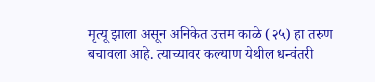मृत्यू झाला असून अनिकेत उत्तम काळे (२५) हा तरुण बचावला आहे. त्याच्यावर कल्याण येथील धन्वंतरी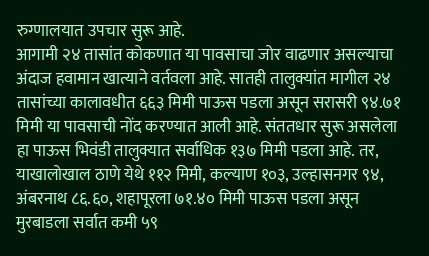रुग्णालयात उपचार सुरू आहे.
आगामी २४ तासांत कोकणात या पावसाचा जोर वाढणार असल्याचा अंदाज हवामान खात्याने वर्तवला आहे. सातही तालुक्यांत मागील २४ तासांच्या कालावधीत ६६३ मिमी पाऊस पडला असून सरासरी ९४.७१ मिमी या पावसाची नोंद करण्यात आली आहे. संततधार सुरू असलेला हा पाऊस भिवंडी तालुक्यात सर्वाधिक १३७ मिमी पडला आहे. तर, याखालोखाल ठाणे येथे ११२ मिमी, कल्याण १०३, उल्हासनगर ९४, अंबरनाथ ८६.६०, शहापूरला ७१.४० मिमी पाऊस पडला असून मुरबाडला सर्वात कमी ५९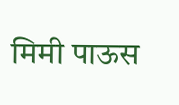मिमी पाऊस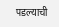पडल्याची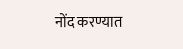नोंद करण्यात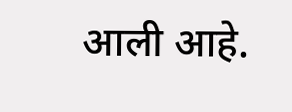आली आहे.